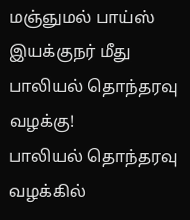மஞ்ஞுமல் பாய்ஸ் இயக்குநர் மீது பாலியல் தொந்தரவு வழக்கு!
பாலியல் தொந்தரவு வழக்கில்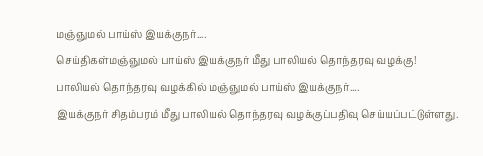மஞ்ஞுமல் பாய்ஸ் இயக்குநர்....
செய்திகள்மஞ்ஞுமல் பாய்ஸ் இயக்குநர் மீது பாலியல் தொந்தரவு வழக்கு!
பாலியல் தொந்தரவு வழக்கில் மஞ்ஞுமல் பாய்ஸ் இயக்குநர்....
இயக்குநர் சிதம்பரம் மீது பாலியல் தொந்தரவு வழக்குப்பதிவு செய்யப்பட்டுள்ளது.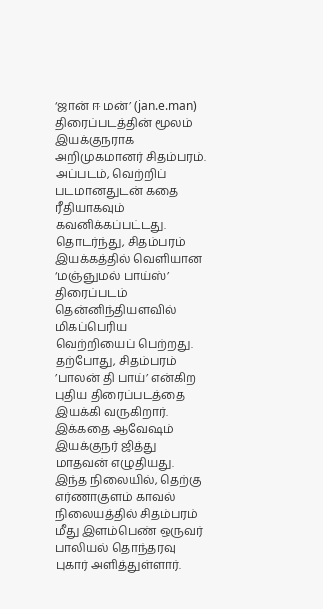‘ஜான் ஈ மன்’ (jan.e.man) திரைப்படத்தின் மூலம் இயக்குநராக அறிமுகமானர் சிதம்பரம். அப்படம், வெற்றிப் படமானதுடன் கதை ரீதியாகவும் கவனிக்கப்பட்டது.
தொடர்ந்து, சிதம்பரம் இயக்கத்தில் வெளியான ‘மஞ்ஞுமல் பாய்ஸ்’ திரைப்படம் தென்னிந்தியளவில் மிகப்பெரிய வெற்றியைப் பெற்றது.
தற்போது, சிதம்பரம் ’பாலன் தி பாய்’ என்கிற புதிய திரைப்படத்தை இயக்கி வருகிறார். இக்கதை ஆவேஷம் இயக்குநர் ஜித்து மாதவன் எழுதியது.
இந்த நிலையில், தெற்கு எர்ணாகுளம் காவல் நிலையத்தில் சிதம்பரம் மீது இளம்பெண் ஒருவர் பாலியல் தொந்தரவு புகார் அளித்துள்ளார்.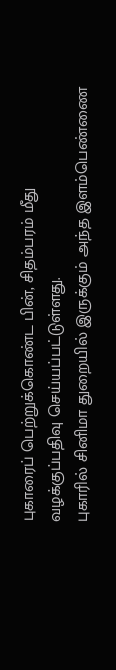புகாரைப் பெற்றுக்கொண்ட பின், சிதம்பரம் மீது வழக்குப்பதிவு செய்யப்பட்டுள்ளது.
புகாரில் சினிமா துறையில் இருக்கும் அந்த இளம்பெண்ணை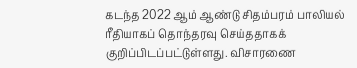கடந்த 2022 ஆம் ஆண்டு சிதம்பரம் பாலியல் ரீதியாகப் தொந்தரவு செய்ததாகக் குறிப்பிடப்பட்டுள்ளது. விசாரணை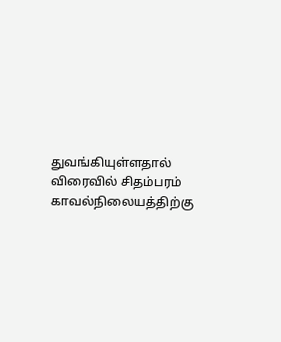துவங்கியுள்ளதால் விரைவில் சிதம்பரம் காவல்நிலையத்திற்கு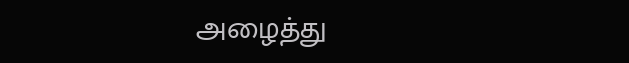அழைத்து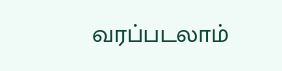வரப்படலாம்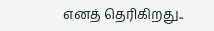எனத் தெரிகிறது..